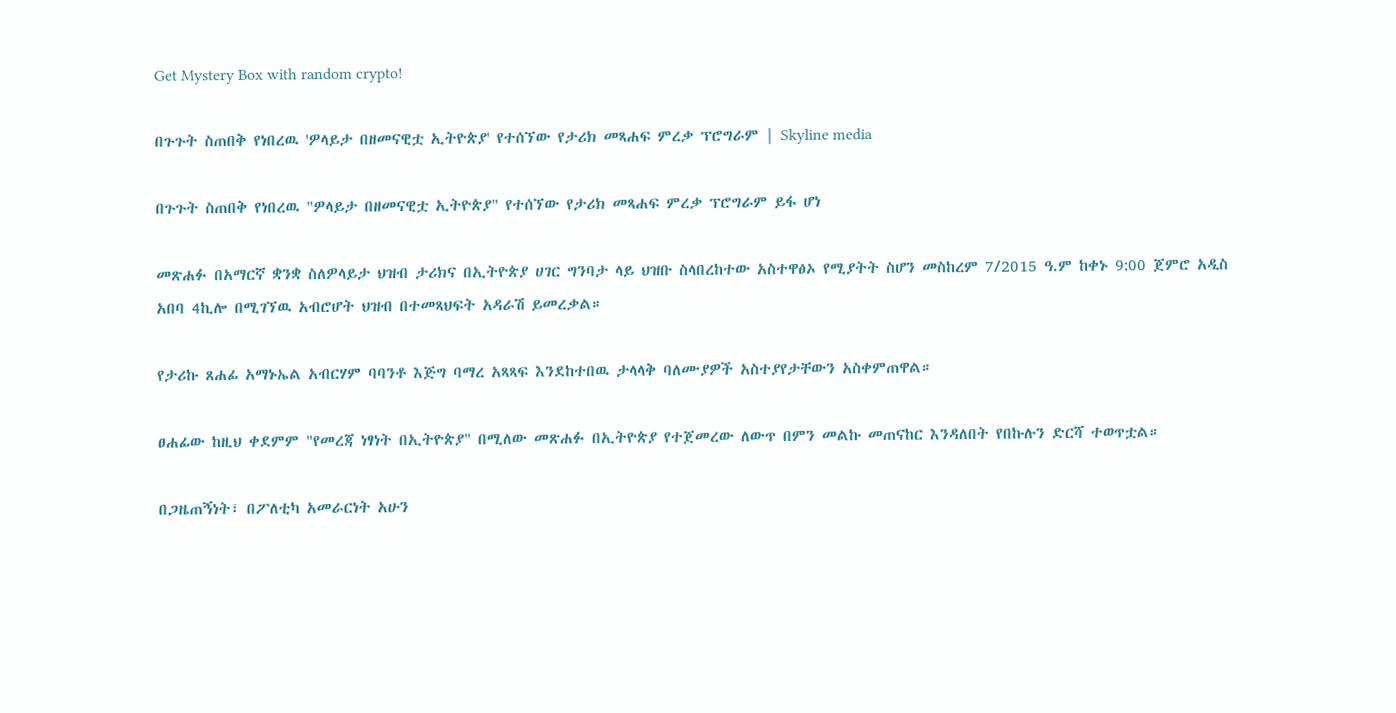Get Mystery Box with random crypto!

በጉጉት ስጠበቅ የነበረዉ 'ዎላይታ በዘመናዊቷ ኢትዮጵያ' የተሰኘው የታሪክ መጻሐፍ ምረቃ ፕሮግራም | Skyline media

በጉጉት ስጠበቅ የነበረዉ "ዎላይታ በዘመናዊቷ ኢትዮጵያ" የተሰኘው የታሪክ መጻሐፍ ምረቃ ፕሮግራም ይፋ ሆነ

መጽሐፉ በአማርኛ ቋንቋ ስለዎላይታ ህዝብ ታሪክና በኢትዮጵያ ሀገር ግንባታ ላይ ህዝቡ ስላበረከተው አስተዋፅኦ የሚያትት ስሆን መስከረም 7/2015 ዓ.ም ከቀኑ 9:00 ጀምሮ አዲስ አበባ 4ኪሎ በሚገኘዉ አብሮሆት ህዝብ በተመጻህፍት አዳራሽ ይመረቃል።

የታሪኩ ጸሐፊ አማኑኤል አብርሃም ባባንቶ እጅግ ባማረ አጻጻፍ እንደከተበዉ ታላላቅ ባለሙያዎች አስተያየታቸውን አስቀምጠዋል።

ፀሐፊው ከዚህ ቀደምም "የመረጃ ነፃነት በኢትዮጵያ" በሚለው መጽሐፉ በኢትዮጵያ የተጀመረው ለውጥ በምን መልኩ መጠናከር እንዳለበት የበኩሉን ድርሻ ተወጥቷል።

በጋዜጠኝነት፣ በፖለቲካ አመራርነት አሁን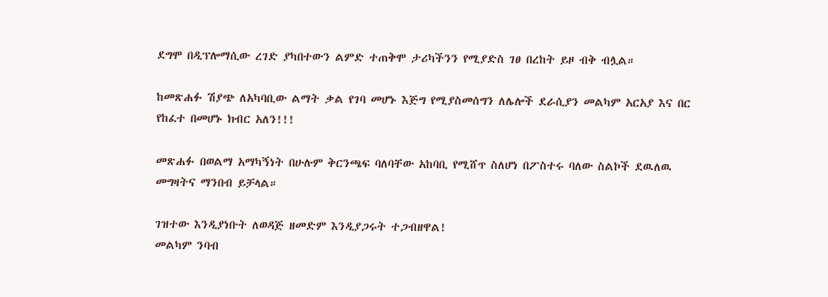ደግሞ በዲፕሎማሲው ረገድ ያካበተውን ልምድ ተጠቅሞ ታሪካችንን የሚያድስ ገፀ በረከት ይዞ ብቅ ብሏል።

ከመጽሐፉ ሽያጭ ለአካባቢው ልማት ቃል የገባ መሆኑ እጅግ የሚያስመሰግን ለሌሎች ደራሲያን መልካም አርአያ እና በር የከፈተ በመሆኑ ክብር አለን!!!

መጽሐፉ በወልማ አማካኝነት በሁሉም ቅርንጫፍ ባለባቸው አከባቢ የሚሸጥ ስለሆነ በፖስተሩ ባለው ስልኮች ደዉለዉ መግዛትና ማንበብ ይቻላል።

ገዝተው እንዲያነቡት ለወዳጅ ዘመድም እንዲያጋሩት ተጋብዘዋል!
መልካም ንባብ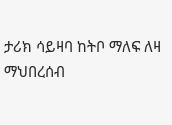ታሪክ ሳይዛባ ከትቦ ማለፍ ለዛ ማህበረሰብ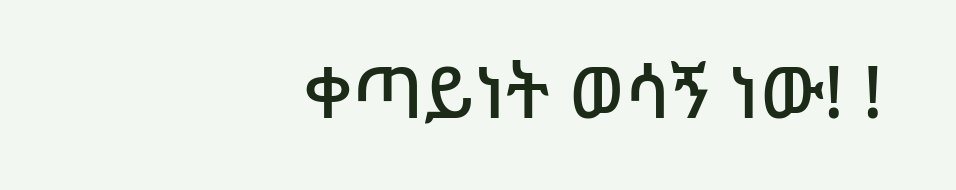ቀጣይነት ወሳኝ ነው! !